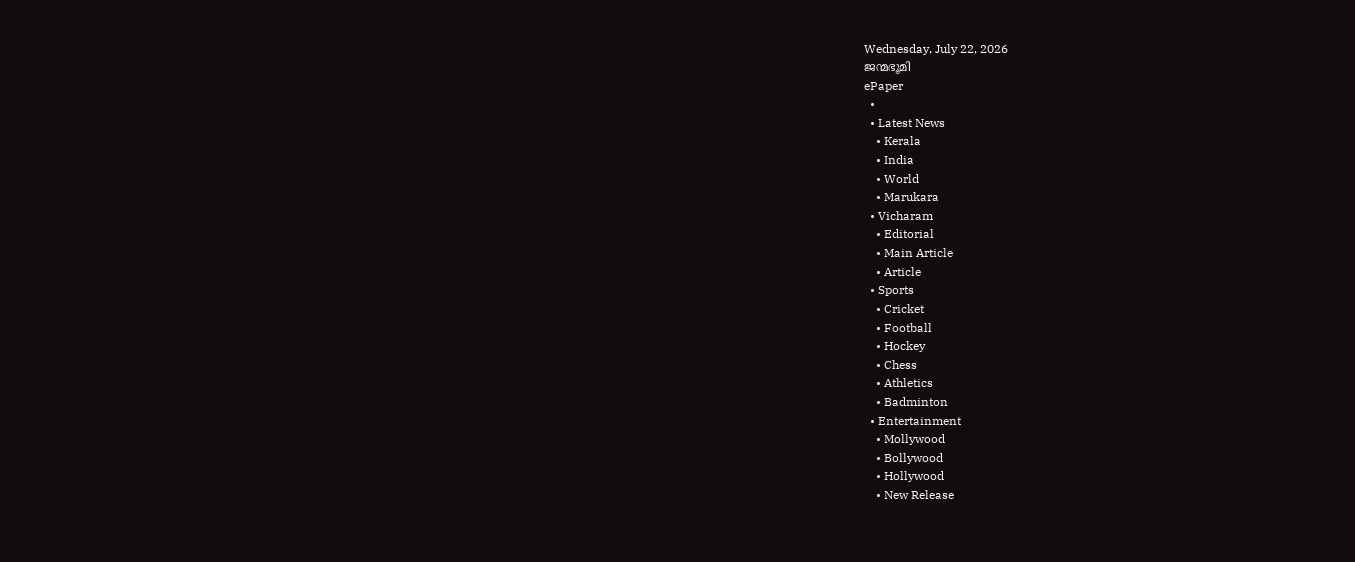Wednesday, July 22, 2026
ജന്മഭൂമി
ePaper
  •
  • Latest News
    • Kerala
    • India
    • World
    • Marukara
  • Vicharam
    • Editorial
    • Main Article
    • Article
  • Sports
    • Cricket
    • Football
    • Hockey
    • Chess
    • Athletics
    • Badminton
  • Entertainment
    • Mollywood
    • Bollywood
    • Hollywood
    • New Release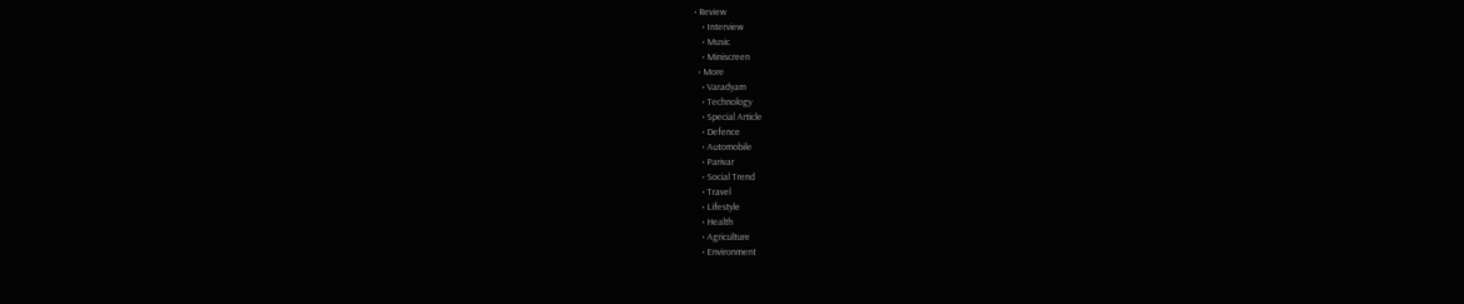• Review
    • Interview
    • Music
    • Miniscreen
  • More
    • Varadyam
    • Technology
    • Special Article
    • Defence
    • Automobile
    • Parivar
    • Social Trend
    • Travel
    • Lifestyle
    • Health
    • Agriculture
    • Environment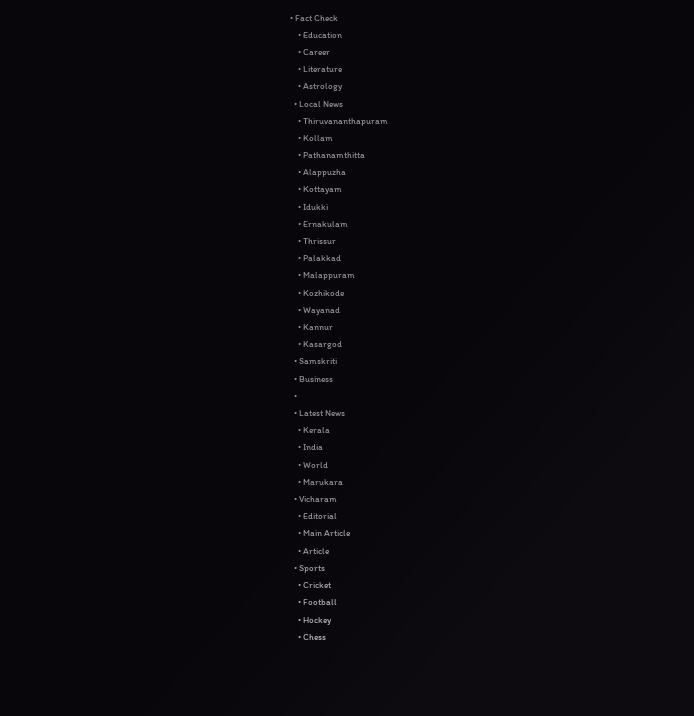• Fact Check
    • Education
    • Career
    • Literature
    • Astrology
  • Local News
    • Thiruvananthapuram
    • Kollam
    • Pathanamthitta
    • Alappuzha
    • Kottayam
    • Idukki
    • Ernakulam
    • Thrissur
    • Palakkad
    • Malappuram
    • Kozhikode
    • Wayanad
    • Kannur
    • Kasargod
  • Samskriti
  • Business
  •
  • Latest News
    • Kerala
    • India
    • World
    • Marukara
  • Vicharam
    • Editorial
    • Main Article
    • Article
  • Sports
    • Cricket
    • Football
    • Hockey
    • Chess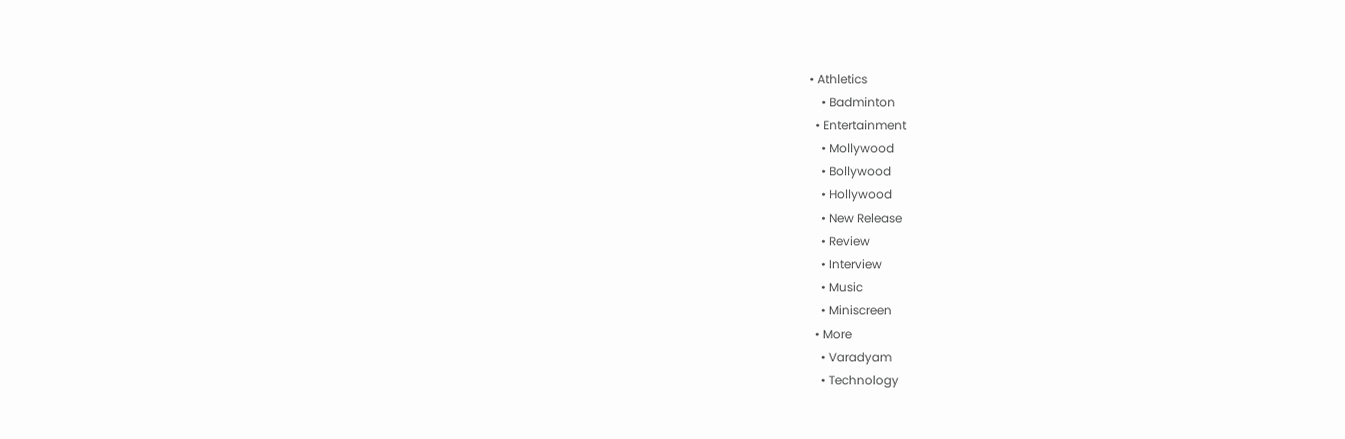• Athletics
    • Badminton
  • Entertainment
    • Mollywood
    • Bollywood
    • Hollywood
    • New Release
    • Review
    • Interview
    • Music
    • Miniscreen
  • More
    • Varadyam
    • Technology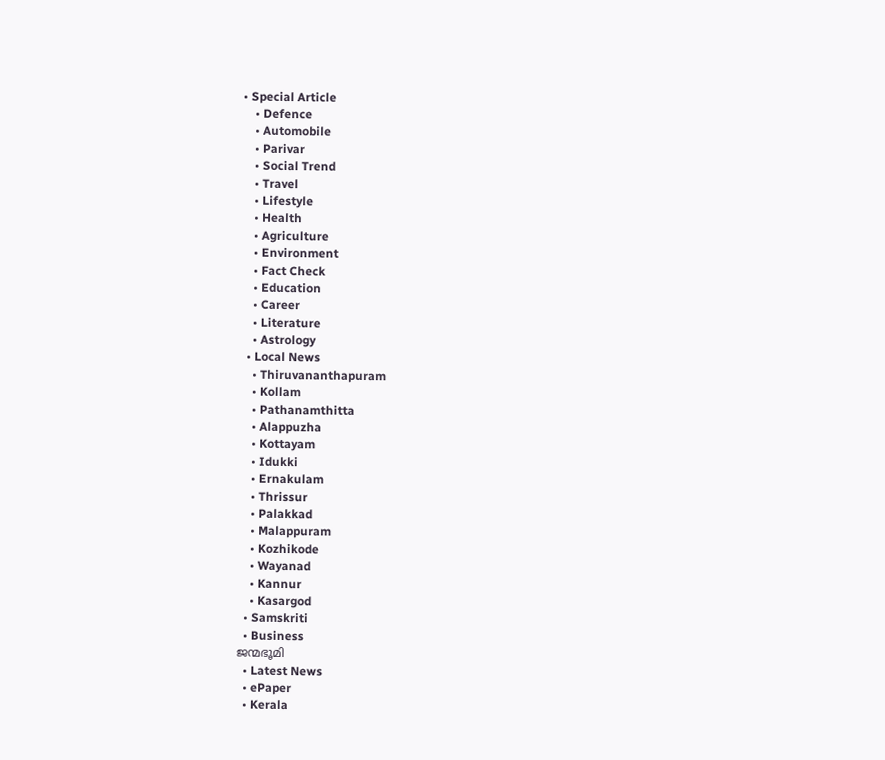• Special Article
    • Defence
    • Automobile
    • Parivar
    • Social Trend
    • Travel
    • Lifestyle
    • Health
    • Agriculture
    • Environment
    • Fact Check
    • Education
    • Career
    • Literature
    • Astrology
  • Local News
    • Thiruvananthapuram
    • Kollam
    • Pathanamthitta
    • Alappuzha
    • Kottayam
    • Idukki
    • Ernakulam
    • Thrissur
    • Palakkad
    • Malappuram
    • Kozhikode
    • Wayanad
    • Kannur
    • Kasargod
  • Samskriti
  • Business
ജന്മഭൂമി
  • Latest News
  • ePaper
  • Kerala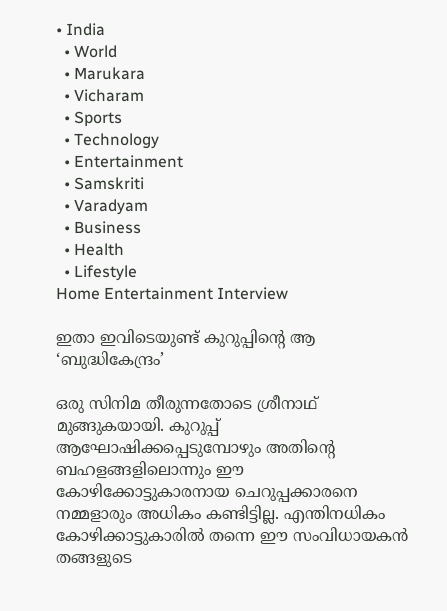• India
  • World
  • Marukara
  • Vicharam
  • Sports
  • Technology
  • Entertainment
  • Samskriti
  • Varadyam
  • Business
  • Health
  • Lifestyle
Home Entertainment Interview

ഇതാ ഇവിടെയുണ്ട് കുറുപ്പിന്റെ ആ ‘ബുദ്ധികേന്ദ്രം’

ഒരു സിനിമ തീരുന്നതോടെ ശ്രീനാഥ് മുങ്ങുകയായി. കുറുപ്പ് ആഘോഷിക്കപ്പെടുമ്പോഴും അതിന്റെ ബഹളങ്ങളിലൊന്നും ഈ കോഴിക്കോട്ടുകാരനായ ചെറുപ്പക്കാരനെ നമ്മളാരും അധികം കണ്ടിട്ടില്ല. എന്തിനധികം കോഴിക്കാട്ടുകാരില്‍ തന്നെ ഈ സംവിധായകന്‍ തങ്ങളുടെ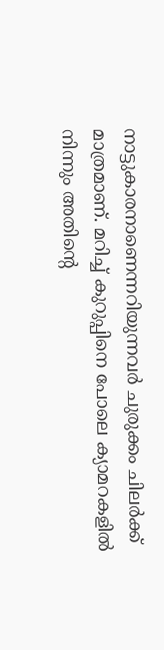നാട്ടുകാരനാണെന്നറിയുന്നവര്‍ ചുരുക്കം ചിലര്‍ക്ക് മാത്രമാണ്. മറിച്ച് കുറുപ്പിനെ പോലെ ക്യാമറകളില്‍ നിന്നും അതിന്റെ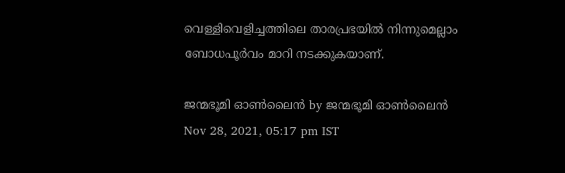വെള്ളിവെളിച്ചത്തിലെ താരപ്രഭയില്‍ നിന്നുമെല്ലാം ബോധപൂര്‍വം മാറി നടക്കുകയാണ്.

ജന്മഭൂമി ഓണ്‍ലൈന്‍ by ജന്മഭൂമി ഓണ്‍ലൈന്‍
Nov 28, 2021, 05:17 pm IST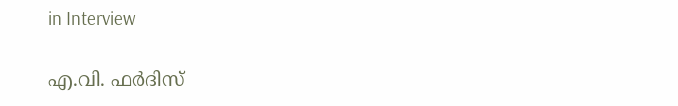in Interview

എ.വി. ഫര്‍ദിസ്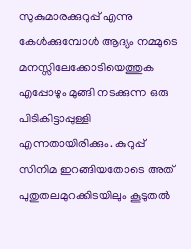സുകുമാരക്കുറുപ്പ് എന്നു കേള്‍ക്കുമ്പോള്‍ ആദ്യം നമ്മുടെ മനസ്സിലേക്കോടിയെത്തുക എപ്പോഴും മുങ്ങി നടക്കുന്ന ഒരു പിടികിട്ടാപ്പുള്ളി എന്നതായിരിക്കും. കുറുപ്പ് സിനിമ ഇറങ്ങിയതോടെ അത് പുതുതലമുറക്കിടയിലും കൂടുതല്‍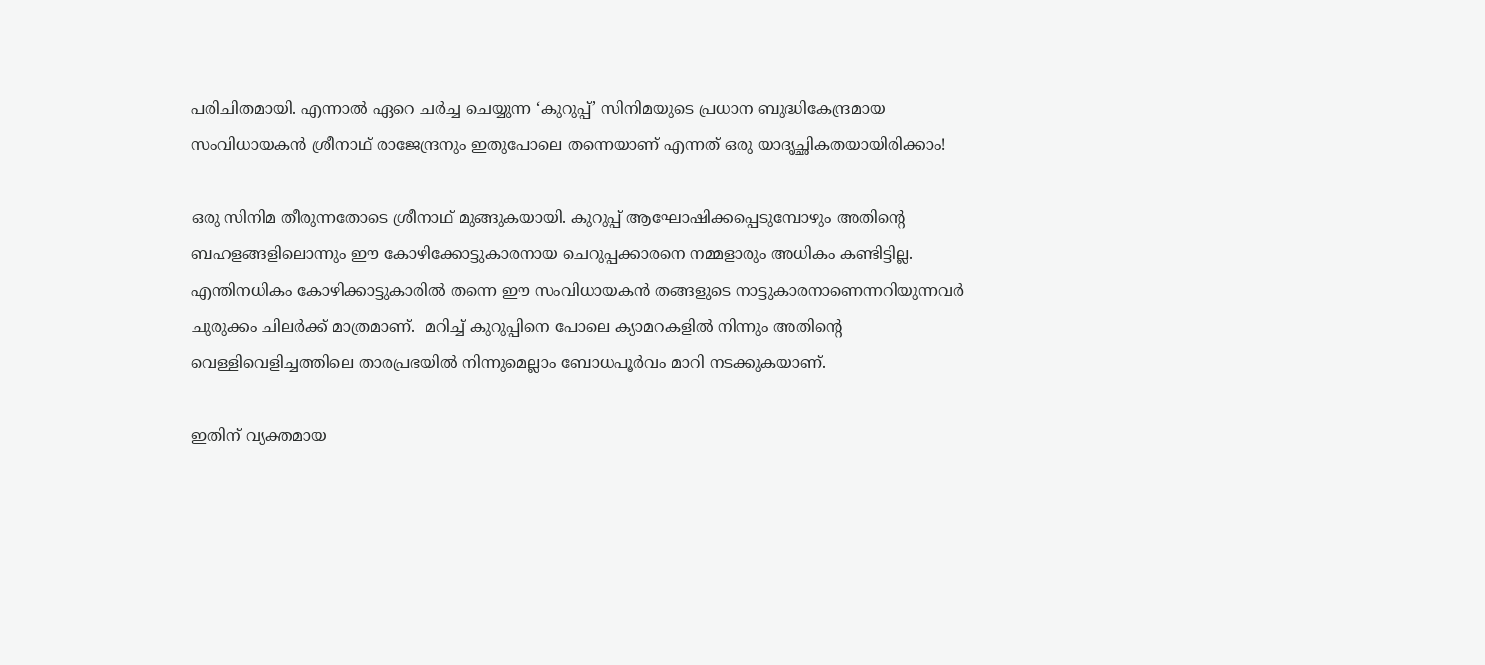പരിചിതമായി. എന്നാല്‍ ഏറെ ചര്‍ച്ച ചെയ്യുന്ന ‘കുറുപ്പ്’ സിനിമയുടെ പ്രധാന ബുദ്ധികേന്ദ്രമായ സംവിധായകന്‍ ശ്രീനാഥ് രാജേന്ദ്രനും ഇതുപോലെ തന്നെയാണ് എന്നത് ഒരു യാദൃച്ഛികതയായിരിക്കാം!

ഒരു സിനിമ തീരുന്നതോടെ ശ്രീനാഥ് മുങ്ങുകയായി. കുറുപ്പ് ആഘോഷിക്കപ്പെടുമ്പോഴും അതിന്റെ ബഹളങ്ങളിലൊന്നും ഈ കോഴിക്കോട്ടുകാരനായ ചെറുപ്പക്കാരനെ നമ്മളാരും അധികം കണ്ടിട്ടില്ല. എന്തിനധികം കോഴിക്കാട്ടുകാരില്‍ തന്നെ ഈ സംവിധായകന്‍ തങ്ങളുടെ നാട്ടുകാരനാണെന്നറിയുന്നവര്‍ ചുരുക്കം ചിലര്‍ക്ക് മാത്രമാണ്.  മറിച്ച് കുറുപ്പിനെ പോലെ ക്യാമറകളില്‍ നിന്നും അതിന്റെ വെള്ളിവെളിച്ചത്തിലെ താരപ്രഭയില്‍ നിന്നുമെല്ലാം ബോധപൂര്‍വം മാറി നടക്കുകയാണ്.

ഇതിന് വ്യക്തമായ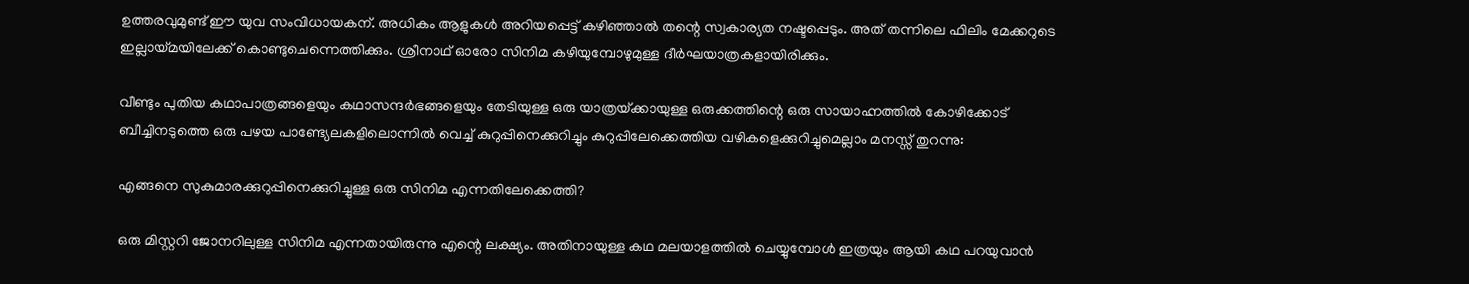ഉത്തരവുമുണ്ട് ഈ യുവ സംവിധായകന്. അധികം ആളുകള്‍ അറിയപ്പെട്ട് കഴിഞ്ഞാല്‍ തന്റെ സ്വകാര്യത നഷ്ടപ്പെടും. അത് തന്നിലെ ഫിലിം മേക്കറുടെ ഇല്ലായ്‌മയിലേക്ക് കൊണ്ടുചെന്നെത്തിക്കും. ശ്രീനാഥ് ഓരോ സിനിമ കഴിയുമ്പോഴുമുള്ള ദീര്‍ഘയാത്രകളായിരിക്കും.

വീണ്ടും പുതിയ കഥാപാത്രങ്ങളെയും കഥാസന്ദര്‍ഭങ്ങളെയും തേടിയുള്ള ഒരു യാത്രയ്‌ക്കായുള്ള ഒരുക്കത്തിന്റെ ഒരു സായാഹ്നത്തില്‍ കോഴിക്കോട് ബീച്ചിനടുത്തെ ഒരു പഴയ പാണ്ട്യേലകളിലൊന്നില്‍ വെച്ച് കുറുപ്പിനെക്കുറിച്ചും കുറുപ്പിലേക്കെത്തിയ വഴികളെക്കുറിച്ചുമെല്ലാം മനസ്സ് തുറന്നു:

എങ്ങനെ സുകുമാരക്കുറുപ്പിനെക്കുറിച്ചുള്ള ഒരു സിനിമ എന്നതിലേക്കെത്തി?

ഒരു മിസ്റ്ററി ജോനറിലുള്ള സിനിമ എന്നതായിരുന്നു എന്റെ ലക്ഷ്യം. അതിനായുള്ള കഥ മലയാളത്തില്‍ ചെയ്യുമ്പോള്‍ ഇത്രയും ആയി കഥ പറയുവാന്‍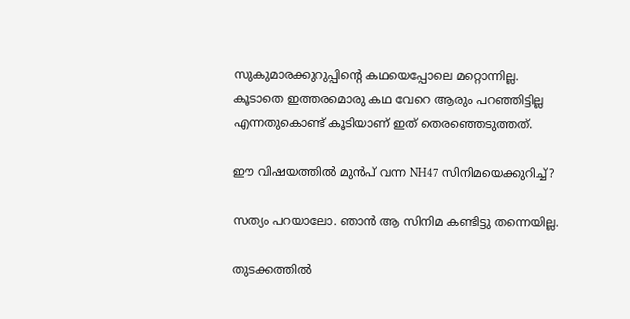സുകുമാരക്കുറുപ്പിന്റെ കഥയെപ്പോലെ മറ്റൊന്നില്ല. കൂടാതെ ഇത്തരമൊരു കഥ വേറെ ആരും പറഞ്ഞിട്ടില്ല എന്നതുകൊണ്ട് കൂടിയാണ് ഇത് തെരഞ്ഞെടുത്തത്.

ഈ വിഷയത്തില്‍ മുന്‍പ് വന്ന NH47 സിനിമയെക്കുറിച്ച്?

സത്യം പറയാലോ. ഞാന്‍ ആ സിനിമ കണ്ടിട്ടു തന്നെയില്ല.

തുടക്കത്തില്‍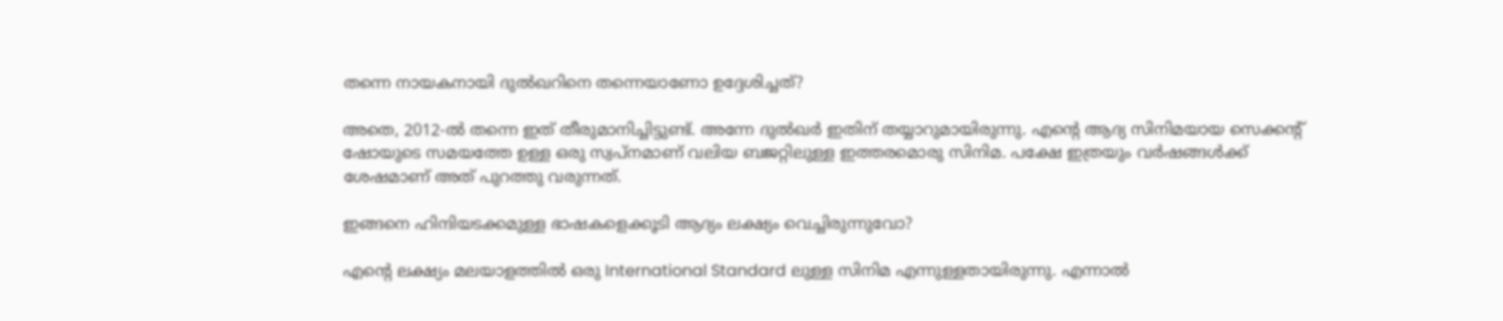തന്നെ നായകനായി ദുല്‍ഖറിനെ തന്നെയാണോ ഉദ്ദേശിച്ചത്?

അതെ, 2012-ല്‍ തന്നെ ഇത് തീരുമാനിച്ചിട്ടുണ്ട്. അന്നേ ദുല്‍ഖര്‍ ഇതിന് തയ്യാറുമായിരുന്നു. എന്റെ ആദ്യ സിനിമയായ സെക്കന്റ് ഷോയുടെ സമയത്തേ ഉള്ള ഒരു സ്വപ്‌നമാണ് വലിയ ബജറ്റിലുള്ള ഇത്തരമൊരു സിനിമ. പക്ഷേ ഇത്രയും വര്‍ഷങ്ങള്‍ക്ക് ശേഷമാണ് അത് പുറത്തു വരുന്നത്.

ഇങ്ങനെ ഹിന്ദിയടക്കമുള്ള ഭാഷകളെക്കൂടി ആദ്യം ലക്ഷ്യം വെച്ചിരുന്നുവോ?

എന്റെ ലക്ഷ്യം മലയാളത്തില്‍ ഒരു International Standard ലുള്ള സിനിമ എന്നുള്ളതായിരുന്നു. എന്നാല്‍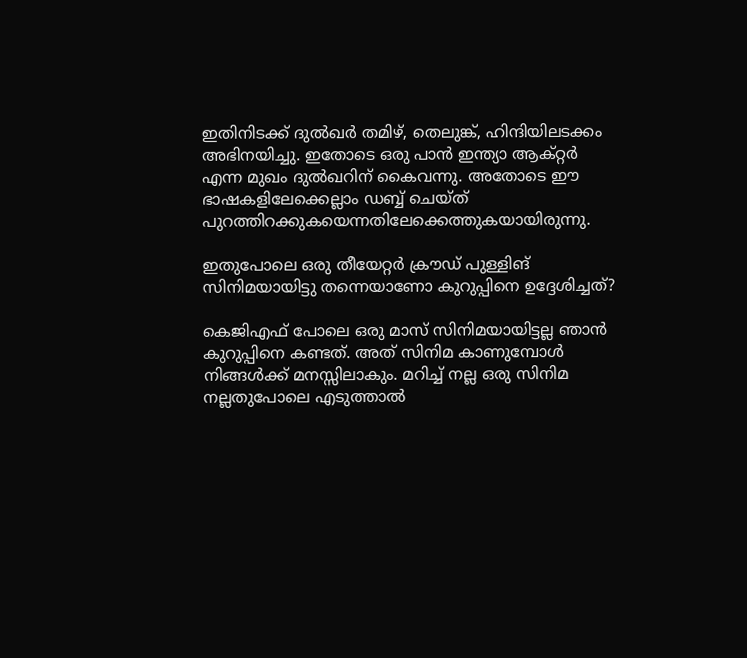ഇതിനിടക്ക് ദുല്‍ഖര്‍ തമിഴ്, തെലുങ്ക്, ഹിന്ദിയിലടക്കം അഭിനയിച്ചു. ഇതോടെ ഒരു പാന്‍ ഇന്ത്യാ ആക്റ്റര്‍ എന്ന മുഖം ദുല്‍ഖറിന് കൈവന്നു. അതോടെ ഈ ഭാഷകളിലേക്കെല്ലാം ഡബ്ബ് ചെയ്ത് പുറത്തിറക്കുകയെന്നതിലേക്കെത്തുകയായിരുന്നു.

ഇതുപോലെ ഒരു തീയേറ്റര്‍ ക്രൗഡ് പുള്ളിങ് സിനിമയായിട്ടു തന്നെയാണോ കുറുപ്പിനെ ഉദ്ദേശിച്ചത്?

കെജിഎഫ് പോലെ ഒരു മാസ് സിനിമയായിട്ടല്ല ഞാന്‍ കുറുപ്പിനെ കണ്ടത്. അത് സിനിമ കാണുമ്പോള്‍ നിങ്ങള്‍ക്ക് മനസ്സിലാകും. മറിച്ച് നല്ല ഒരു സിനിമ നല്ലതുപോലെ എടുത്താല്‍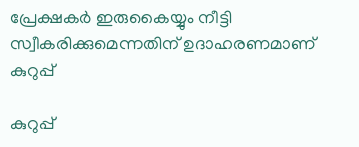പ്രേക്ഷകര്‍ ഇരുകൈയ്യും നീട്ടി സ്വീകരിക്കുമെന്നതിന് ഉദാഹരണമാണ് കുറുപ്പ്

കുറുപ്പ്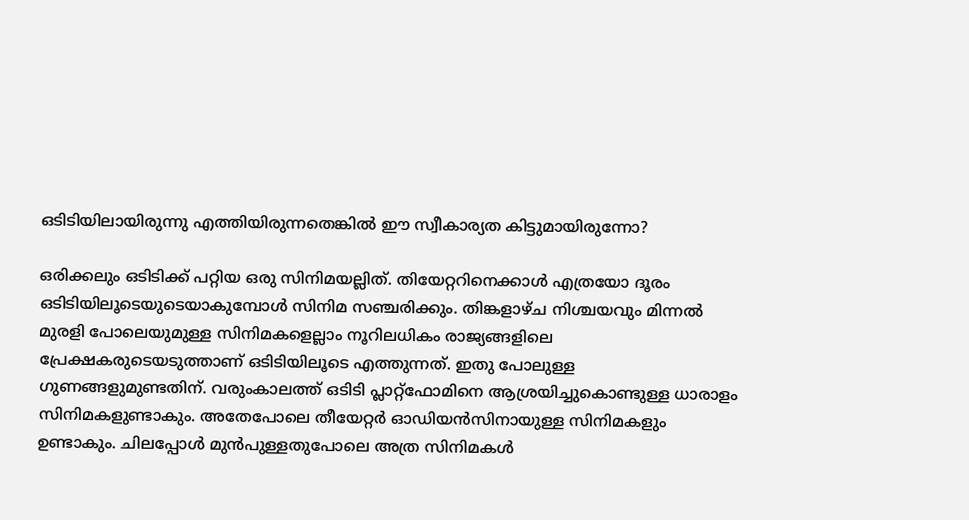ഒടിടിയിലായിരുന്നു എത്തിയിരുന്നതെങ്കില്‍ ഈ സ്വീകാര്യത കിട്ടുമായിരുന്നോ?

ഒരിക്കലും ഒടിടിക്ക് പറ്റിയ ഒരു സിനിമയല്ലിത്. തിയേറ്ററിനെക്കാള്‍ എത്രയോ ദൂരം ഒടിടിയിലൂടെയുടെയാകുമ്പോള്‍ സിനിമ സഞ്ചരിക്കും. തിങ്കളാഴ്ച നിശ്ചയവും മിന്നല്‍ മുരളി പോലെയുമുള്ള സിനിമകളെല്ലാം നൂറിലധികം രാജ്യങ്ങളിലെ പ്രേക്ഷകരുടെയടുത്താണ് ഒടിടിയിലൂടെ എത്തുന്നത്. ഇതു പോലുള്ള ഗുണങ്ങളുമുണ്ടതിന്. വരുംകാലത്ത് ഒടിടി പ്ലാറ്റ്‌ഫോമിനെ ആശ്രയിച്ചുകൊണ്ടുള്ള ധാരാളം സിനിമകളുണ്ടാകും. അതേപോലെ തീയേറ്റര്‍ ഓഡിയന്‍സിനായുള്ള സിനിമകളും ഉണ്ടാകും. ചിലപ്പോള്‍ മുന്‍പുള്ളതുപോലെ അത്ര സിനിമകള്‍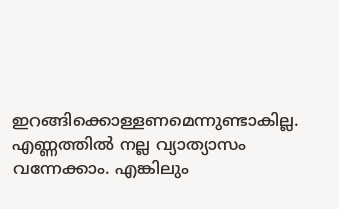ഇറങ്ങിക്കൊള്ളണമെന്നുണ്ടാകില്ല. എണ്ണത്തില്‍ നല്ല വ്യാത്യാസം വന്നേക്കാം. എങ്കിലും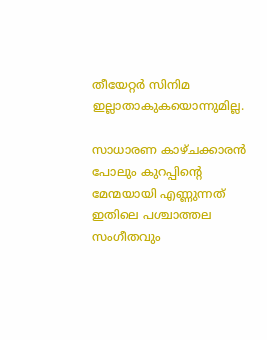തീയേറ്റര്‍ സിനിമ ഇല്ലാതാകുകയൊന്നുമില്ല.

സാധാരണ കാഴ്ചക്കാരന്‍ പോലും കുറപ്പിന്റെ മേന്മയായി എണ്ണുന്നത് ഇതിലെ പശ്ചാത്തല സംഗീതവും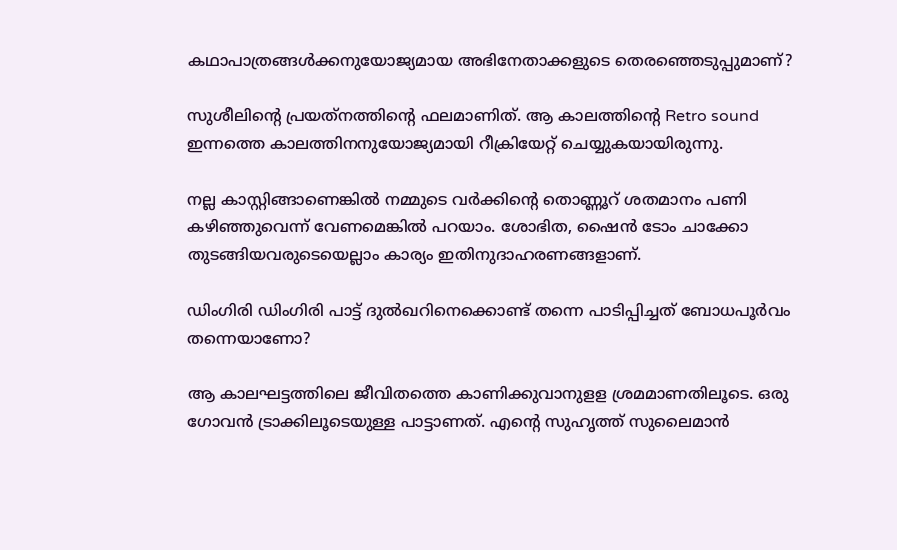കഥാപാത്രങ്ങള്‍ക്കനുയോജ്യമായ അഭിനേതാക്കളുടെ തെരഞ്ഞെടുപ്പുമാണ്?

സുശീലിന്റെ പ്രയത്‌നത്തിന്റെ ഫലമാണിത്. ആ കാലത്തിന്റെ Retro sound ഇന്നത്തെ കാലത്തിനനുയോജ്യമായി റീക്രിയേറ്റ് ചെയ്യുകയായിരുന്നു.

നല്ല കാസ്റ്റിങ്ങാണെങ്കില്‍ നമ്മുടെ വര്‍ക്കിന്റെ തൊണ്ണൂറ് ശതമാനം പണി കഴിഞ്ഞുവെന്ന് വേണമെങ്കില്‍ പറയാം. ശോഭിത, ഷൈന്‍ ടോം ചാക്കോ തുടങ്ങിയവരുടെയെല്ലാം കാര്യം ഇതിനുദാഹരണങ്ങളാണ്.

ഡിംഗിരി ഡിംഗിരി പാട്ട് ദുല്‍ഖറിനെക്കൊണ്ട് തന്നെ പാടിപ്പിച്ചത് ബോധപൂര്‍വം തന്നെയാണോ?

ആ കാലഘട്ടത്തിലെ ജീവിതത്തെ കാണിക്കുവാനുളള ശ്രമമാണതിലൂടെ. ഒരു ഗോവന്‍ ട്രാക്കിലൂടെയുള്ള പാട്ടാണത്. എന്റെ സുഹൃത്ത് സുലൈമാന്‍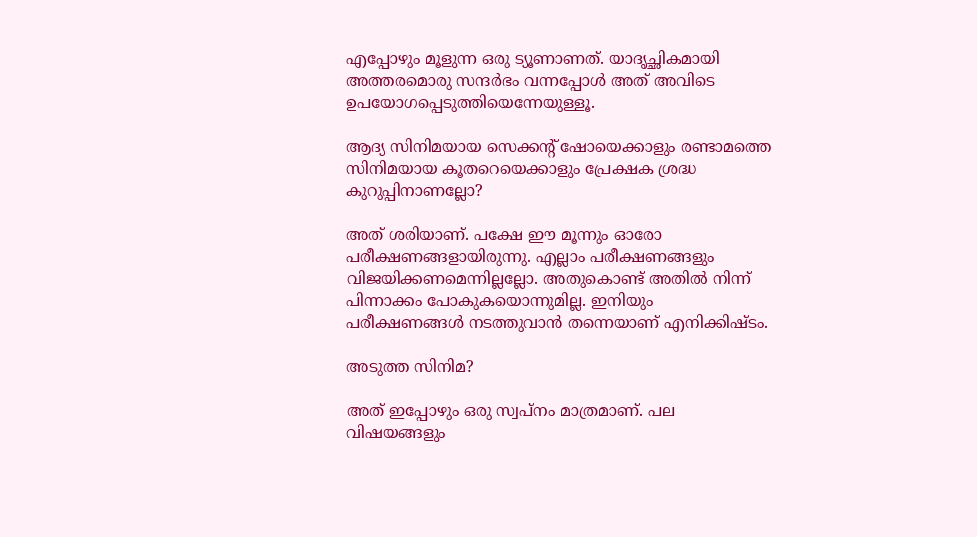എപ്പോഴും മൂളുന്ന ഒരു ട്യൂണാണത്. യാദൃച്ഛികമായി അത്തരമൊരു സന്ദര്‍ഭം വന്നപ്പോള്‍ അത് അവിടെ ഉപയോഗപ്പെടുത്തിയെന്നേയുള്ളൂ.

ആദ്യ സിനിമയായ സെക്കന്റ് ഷോയെക്കാളും രണ്ടാമത്തെ സിനിമയായ കൂതറെയെക്കാളും പ്രേക്ഷക ശ്രദ്ധ കുറുപ്പിനാണല്ലോ?

അത് ശരിയാണ്. പക്ഷേ ഈ മൂന്നും ഓരോ പരീക്ഷണങ്ങളായിരുന്നു. എല്ലാം പരീക്ഷണങ്ങളും വിജയിക്കണമെന്നില്ലല്ലോ. അതുകൊണ്ട് അതില്‍ നിന്ന് പിന്നാക്കം പോകുകയൊന്നുമില്ല. ഇനിയും പരീക്ഷണങ്ങള്‍ നടത്തുവാന്‍ തന്നെയാണ് എനിക്കിഷ്ടം.

അടുത്ത സിനിമ?

അത് ഇപ്പോഴും ഒരു സ്വപ്‌നം മാത്രമാണ്. പല വിഷയങ്ങളും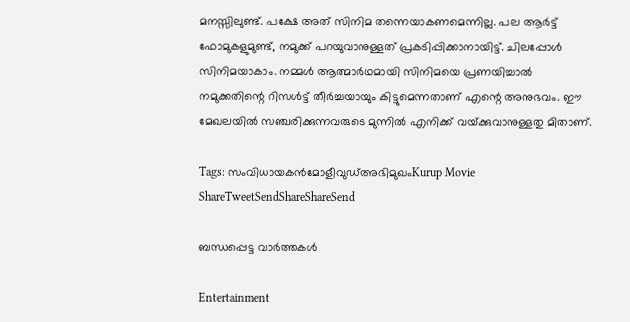മനസ്സിലുണ്ട്. പക്ഷേ അത് സിനിമ തന്നെയാകണമെന്നില്ല. പല ആര്‍ട്ട് ഫോമുകളുമുണ്ട്, നമുക്ക് പറയുവാനുള്ളത് പ്രകടിപ്പിക്കാനായിട്ട്. ചിലപ്പോള്‍ സിനിമയാകാം. നമ്മള്‍ ആത്മാര്‍ഥമായി സിനിമയെ പ്രണയിച്ചാല്‍ നമുക്കതിന്റെ റിസള്‍ട്ട് തീര്‍ച്ചയായും കിട്ടുമെന്നതാണ് എന്റെ അനുഭവം. ഈ മേഖലയില്‍ സഞ്ചരിക്കുന്നവരുടെ മുന്നില്‍ എനിക്ക് വയ്‌ക്കുവാനുള്ളതു മിതാണ്.

Tags: സംവിധായകന്‍മോളീവുഡ്അഭിമുഖംKurup Movie
ShareTweetSendShareShareSend

ബന്ധപ്പെട്ട വാര്‍ത്തകള്‍

Entertainment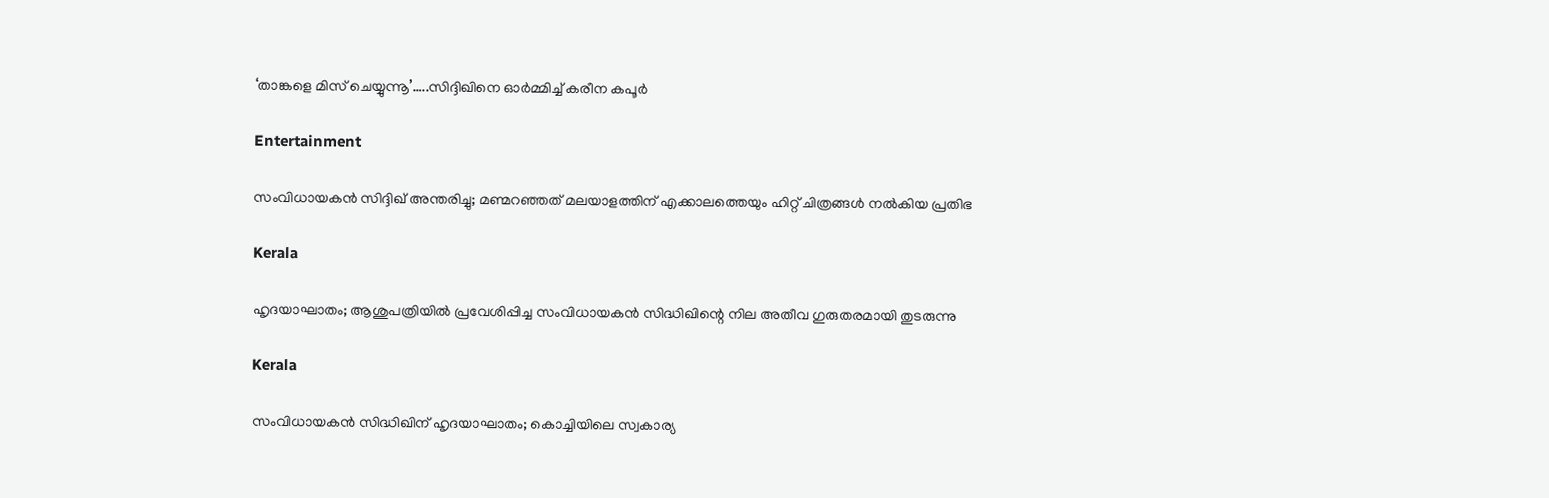‘താങ്കളെ മിസ് ചെയ്യുന്നൂ’…..സിദ്ദിഖിനെ ഓര്‍മ്മിച്ച് കരീന കപൂര്‍

Entertainment

സംവിധായകന്‍ സിദ്ദിഖ് അന്തരിച്ചു; മണ്മറഞ്ഞത് മലയാളത്തിന് എക്കാലത്തെയും ഹിറ്റ് ചിത്രങ്ങള്‍ നല്‍കിയ പ്രതിഭ

Kerala

ഹൃദയാഘാതം; ആശുപത്രിയില്‍ പ്രവേശിപ്പിച്ച സംവിധായകന്‍ സിദ്ധിഖിന്റെ നില അതീവ ഗുരുതരമായി തുടരുന്നു

Kerala

സംവിധായകന്‍ സിദ്ധിഖിന് ഹൃദയാഘാതം; കൊച്ചിയിലെ സ്വകാര്യ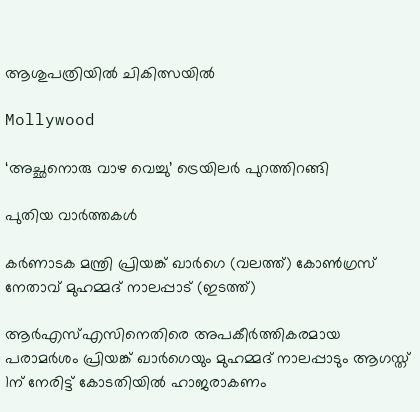ആശുപത്രിയില്‍ ചികിത്സയില്‍

Mollywood

‘അച്ഛനൊരു വാഴ വെച്ചു’ ട്രെയിലര്‍ പുറത്തിറങ്ങി

പുതിയ വാര്‍ത്തകള്‍

കർണാടക മന്ത്രി പ്രിയങ്ക് ഖാർഗെ (വലത്ത്) കോൺഗ്രസ് നേതാവ് മുഹമ്മദ് നാലപ്പാട് (ഇടത്ത്)

ആര്‍എസ്എസിനെതിരെ അപകീര്‍ത്തികരമായ പരാമര്‍ശം പ്രിയങ്ക് ഖാര്‍ഗെയും മുഹമ്മദ് നാലപ്പാടും ആഗസ്ത് 1ന് നേരിട്ട് കോടതിയില്‍ ഹാജരാകണം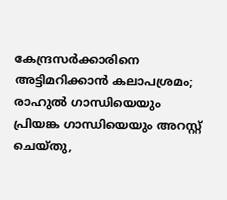കേന്ദ്രസര്‍ക്കാരിനെ അട്ടിമറിക്കാന്‍ കലാപശ്രമം; രാഹുല്‍ ഗാന്ധിയെയും പ്രിയങ്ക ഗാന്ധിയെയും അറസ്റ്റ് ചെയ്തു,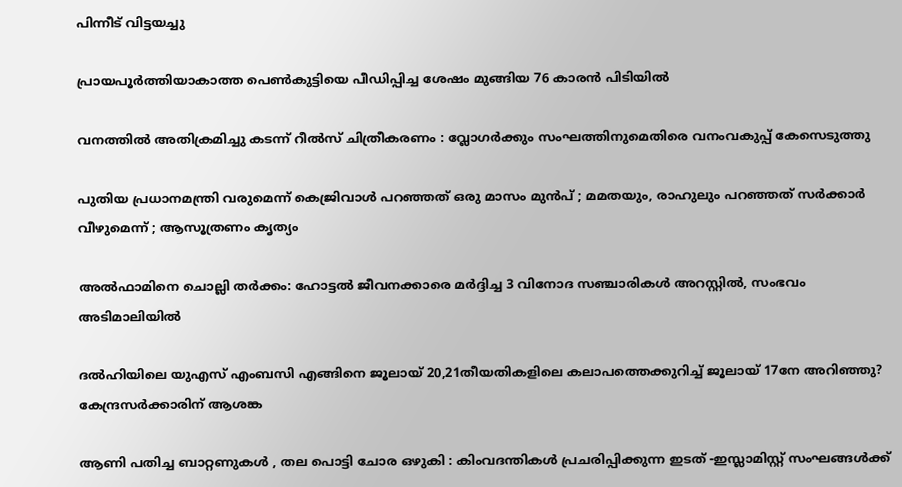പിന്നീട് വിട്ടയച്ചു

പ്രായപൂര്‍ത്തിയാകാത്ത പെണ്‍കുട്ടിയെ പീഡിപ്പിച്ച ശേഷം മുങ്ങിയ 76 കാരന്‍ പിടിയില്‍

വനത്തില്‍ അതിക്രമിച്ചു കടന്ന് റീല്‍സ് ചിത്രീകരണം : വ്ലോഗര്‍ക്കും സംഘത്തിനുമെതിരെ വനംവകുപ്പ് കേസെടുത്തു

പുതിയ പ്രധാനമന്ത്രി വരുമെന്ന് കെജ്രിവാൾ പറഞ്ഞത് ഒരു മാസം മുൻപ് ; മമതയും, രാഹുലും പറഞ്ഞത് സർക്കാർ വീഴുമെന്ന് ; ആസൂത്രണം കൃത്യം

അല്‍ഫാമിനെ ചൊല്ലി തര്‍ക്കം: ഹോട്ടല്‍ ജീവനക്കാരെ മര്‍ദ്ദിച്ച 3 വിനോദ സഞ്ചാരികള്‍ അറസ്റ്റില്‍, സംഭവം അടിമാലിയില്‍

ദല്‍ഹിയിലെ യുഎസ് എംബസി എങ്ങിനെ ജൂലായ് 20,21തീയതികളിലെ കലാപത്തെക്കുറിച്ച് ജൂലായ് 17നേ അറിഞ്ഞു? കേന്ദ്രസര്‍ക്കാരിന് ആശങ്ക

ആണി പതിച്ച ബാറ്റണുകൾ , തല പൊട്ടി ചോര ഒഴുകി : കിംവദന്തികൾ പ്രചരിപ്പിക്കുന്ന ഇടത് -ഇസ്ലാമിസ്റ്റ് സംഘങ്ങൾക്ക്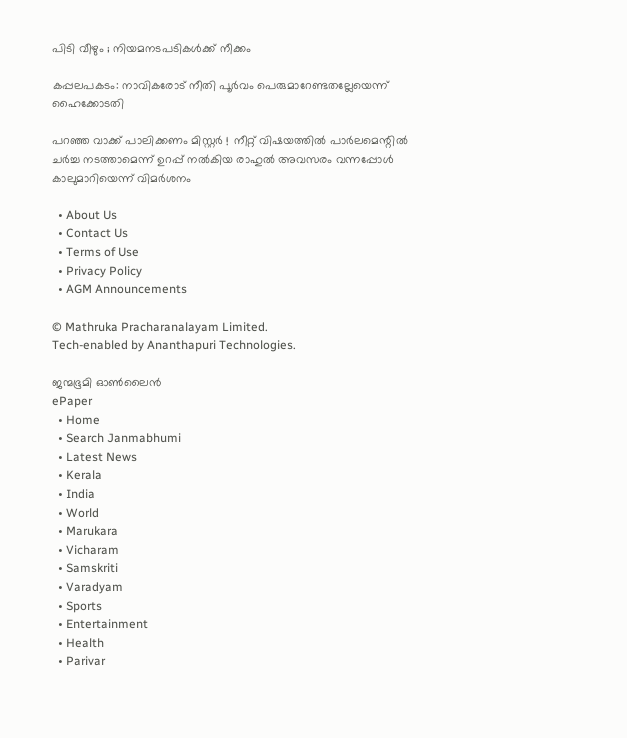പിടി വീഴും ; നിയമനടപടികൾക്ക് നീക്കം

കപ്പലപകടം: നാവികരോട് നീതി പൂര്‍വം പെരുമാറേണ്ടതല്ലേയെന്ന് ഹൈക്കോടതി

പറഞ്ഞ വാക്ക് പാലിക്കണം മിസ്റ്റർ !  നീറ്റ് വിഷയത്തിൽ പാർലമെന്റിൽ ചർച്ച നടത്താമെന്ന് ഉറപ്പ് നൽകിയ രാഹുൽ അവസരം വന്നപ്പോൾ കാലുമാറിയെന്ന് വിമർശനം

  • About Us
  • Contact Us
  • Terms of Use
  • Privacy Policy
  • AGM Announcements

© Mathruka Pracharanalayam Limited.
Tech-enabled by Ananthapuri Technologies.

ജന്മഭൂമി ഓണ്‍ലൈന്‍
ePaper
  • Home
  • Search Janmabhumi
  • Latest News
  • Kerala
  • India
  • World
  • Marukara
  • Vicharam
  • Samskriti
  • Varadyam
  • Sports
  • Entertainment
  • Health
  • Parivar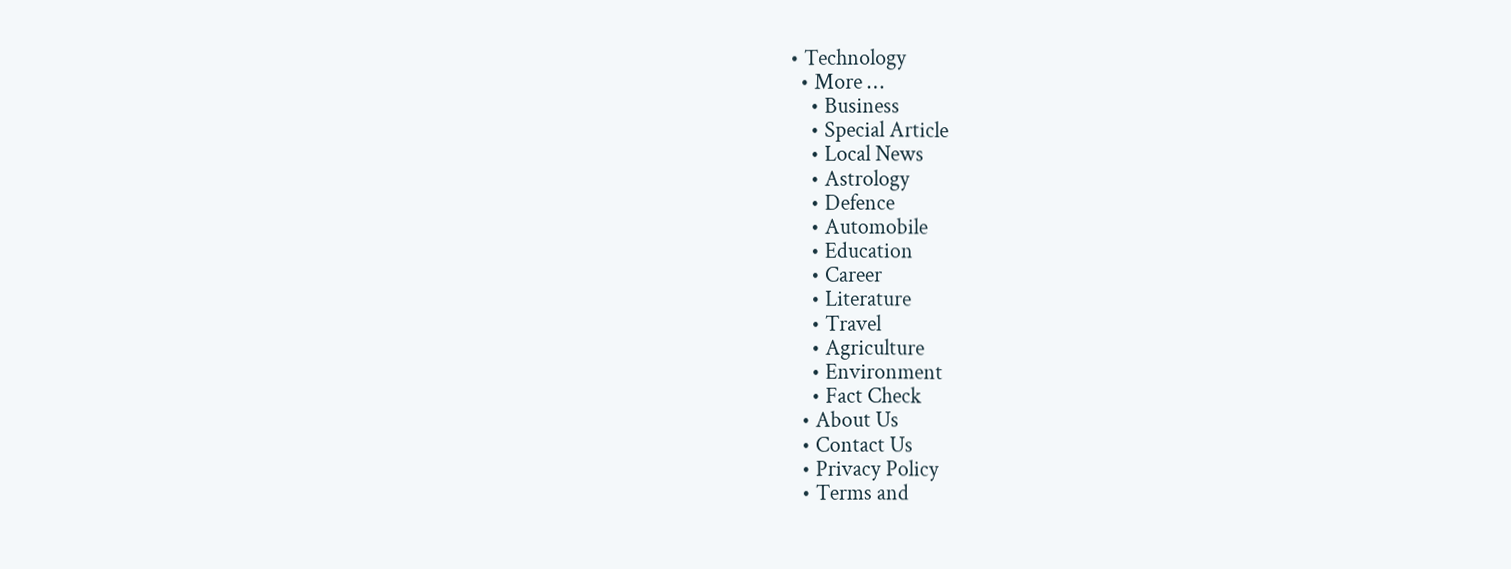• Technology
  • More …
    • Business
    • Special Article
    • Local News
    • Astrology
    • Defence
    • Automobile
    • Education
    • Career
    • Literature
    • Travel
    • Agriculture
    • Environment
    • Fact Check
  • About Us
  • Contact Us
  • Privacy Policy
  • Terms and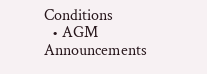Conditions
  • AGM Announcements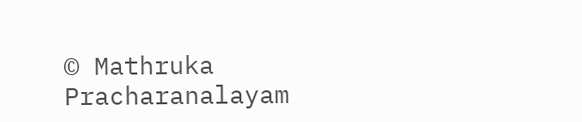© Mathruka Pracharanalayam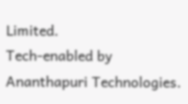Limited.
Tech-enabled by Ananthapuri Technologies.